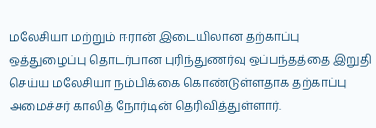மலேசியா மற்றும் ஈரான் இடையிலான தற்காப்பு ஒத்துழைப்பு தொடர்பான புரிந்துணர்வு ஒப்பந்தத்தை இறுதி செய்ய மலேசியா நம்பிக்கை கொண்டுள்ளதாக தற்காப்பு அமைச்சர் காலித் நோர்டின் தெரிவித்துள்ளார்.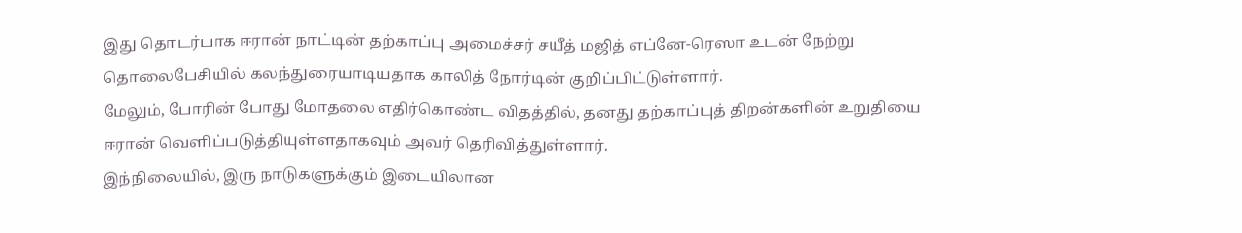இது தொடர்பாக ஈரான் நாட்டின் தற்காப்பு அமைச்சர் சயீத் மஜித் எப்னே-ரெஸா உடன் நேற்று தொலைபேசியில் கலந்துரையாடியதாக காலித் நோர்டின் குறிப்பிட்டுள்ளார்.
மேலும், போரின் போது மோதலை எதிர்கொண்ட விதத்தில், தனது தற்காப்புத் திறன்களின் உறுதியை ஈரான் வெளிப்படுத்தியுள்ளதாகவும் அவர் தெரிவித்துள்ளார்.
இந்நிலையில், இரு நாடுகளுக்கும் இடையிலான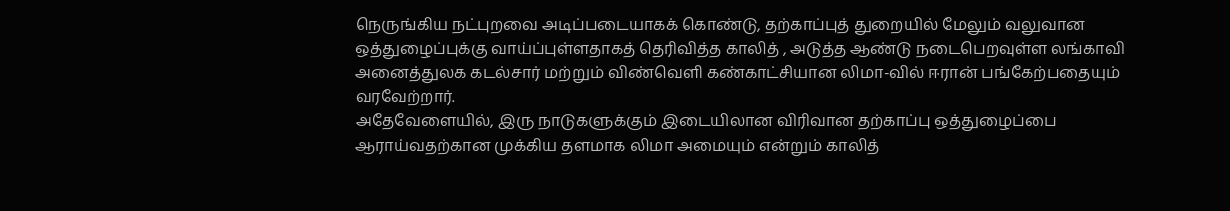நெருங்கிய நட்புறவை அடிப்படையாகக் கொண்டு, தற்காப்புத் துறையில் மேலும் வலுவான ஒத்துழைப்புக்கு வாய்ப்புள்ளதாகத் தெரிவித்த காலித் , அடுத்த ஆண்டு நடைபெறவுள்ள லங்காவி அனைத்துலக கடல்சார் மற்றும் விண்வெளி கண்காட்சியான லிமா-வில் ஈரான் பங்கேற்பதையும் வரவேற்றார்.
அதேவேளையில், இரு நாடுகளுக்கும் இடையிலான விரிவான தற்காப்பு ஒத்துழைப்பை ஆராய்வதற்கான முக்கிய தளமாக லிமா அமையும் என்றும் காலித்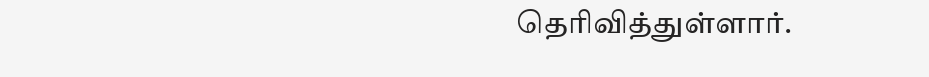தெரிவித்துள்ளார்.